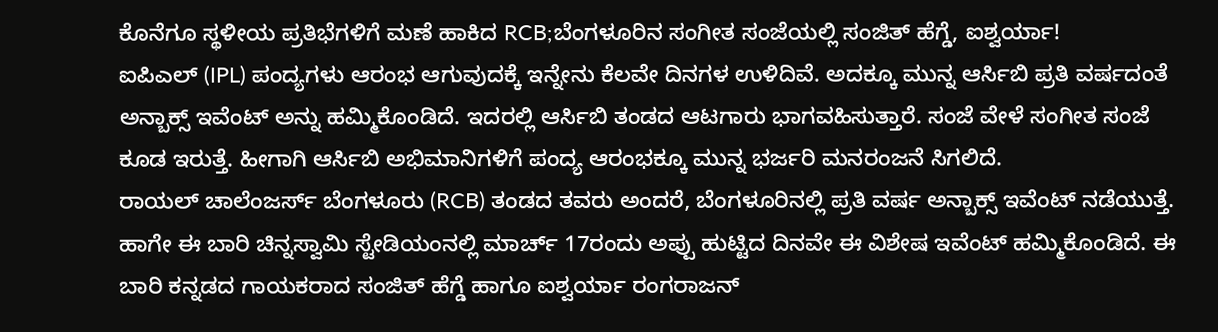ಕೊನೆಗೂ ಸ್ಥಳೀಯ ಪ್ರತಿಭೆಗಳಿಗೆ ಮಣೆ ಹಾಕಿದ RCB;ಬೆಂಗಳೂರಿನ ಸಂಗೀತ ಸಂಜೆಯಲ್ಲಿ ಸಂಜಿತ್ ಹೆಗ್ಡೆ, ಐಶ್ವರ್ಯಾ!
ಐಪಿಎಲ್ (IPL) ಪಂದ್ಯಗಳು ಆರಂಭ ಆಗುವುದಕ್ಕೆ ಇನ್ನೇನು ಕೆಲವೇ ದಿನಗಳ ಉಳಿದಿವೆ. ಅದಕ್ಕೂ ಮುನ್ನ ಆರ್ಸಿಬಿ ಪ್ರತಿ ವರ್ಷದಂತೆ ಅನ್ಬಾಕ್ಸ್ ಇವೆಂಟ್ ಅನ್ನು ಹಮ್ಮಿಕೊಂಡಿದೆ. ಇದರಲ್ಲಿ ಆರ್ಸಿಬಿ ತಂಡದ ಆಟಗಾರು ಭಾಗವಹಿಸುತ್ತಾರೆ. ಸಂಜೆ ವೇಳೆ ಸಂಗೀತ ಸಂಜೆ ಕೂಡ ಇರುತ್ತೆ. ಹೀಗಾಗಿ ಆರ್ಸಿಬಿ ಅಭಿಮಾನಿಗಳಿಗೆ ಪಂದ್ಯ ಆರಂಭಕ್ಕೂ ಮುನ್ನ ಭರ್ಜರಿ ಮನರಂಜನೆ ಸಿಗಲಿದೆ.
ರಾಯಲ್ ಚಾಲೆಂಜರ್ಸ್ ಬೆಂಗಳೂರು (RCB) ತಂಡದ ತವರು ಅಂದರೆ, ಬೆಂಗಳೂರಿನಲ್ಲಿ ಪ್ರತಿ ವರ್ಷ ಅನ್ಬಾಕ್ಸ್ ಇವೆಂಟ್ ನಡೆಯುತ್ತೆ. ಹಾಗೇ ಈ ಬಾರಿ ಚಿನ್ನಸ್ವಾಮಿ ಸ್ಟೇಡಿಯಂನಲ್ಲಿ ಮಾರ್ಚ್ 17ರಂದು ಅಪ್ಪು ಹುಟ್ಟಿದ ದಿನವೇ ಈ ವಿಶೇಷ ಇವೆಂಟ್ ಹಮ್ಮಿಕೊಂಡಿದೆ. ಈ ಬಾರಿ ಕನ್ನಡದ ಗಾಯಕರಾದ ಸಂಜಿತ್ ಹೆಗ್ಡೆ ಹಾಗೂ ಐಶ್ವರ್ಯಾ ರಂಗರಾಜನ್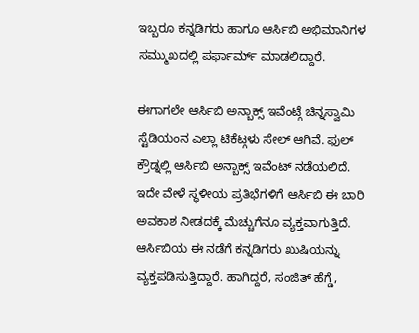ಇಬ್ಬರೂ ಕನ್ನಡಿಗರು ಹಾಗೂ ಆರ್ಸಿಬಿ ಅಭಿಮಾನಿಗಳ ಸಮ್ಮುಖದಲ್ಲಿ ಪರ್ಫಾರ್ಮ್ ಮಾಡಲಿದ್ದಾರೆ.

ಈಗಾಗಲೇ ಆರ್ಸಿಬಿ ಅನ್ಬಾಕ್ಸ್ ಇವೆಂಟ್ಗೆ ಚಿನ್ನಸ್ವಾಮಿ ಸ್ಟೆಡಿಯಂನ ಎಲ್ಲಾ ಟಿಕೆಟ್ಗಳು ಸೇಲ್ ಆಗಿವೆ. ಫುಲ್ ಕ್ರೌಡ್ನಲ್ಲಿ ಆರ್ಸಿಬಿ ಅನ್ಬಾಕ್ಸ್ ಇವೆಂಟ್ ನಡೆಯಲಿದೆ. ಇದೇ ವೇಳೆ ಸ್ಥಳೀಯ ಪ್ರತಿಭೆಗಳಿಗೆ ಆರ್ಸಿಬಿ ಈ ಬಾರಿ ಅವಕಾಶ ನೀಡದಕ್ಕೆ ಮೆಚ್ಚುಗೆನೂ ವ್ಯಕ್ತವಾಗುತ್ತಿದೆ. ಆರ್ಸಿಬಿಯ ಈ ನಡೆಗೆ ಕನ್ನಡಿಗರು ಖುಷಿಯನ್ನು ವ್ಯಕ್ತಪಡಿಸುತ್ತಿದ್ದಾರೆ. ಹಾಗಿದ್ದರೆ, ಸಂಜಿತ್ ಹೆಗ್ಡೆ,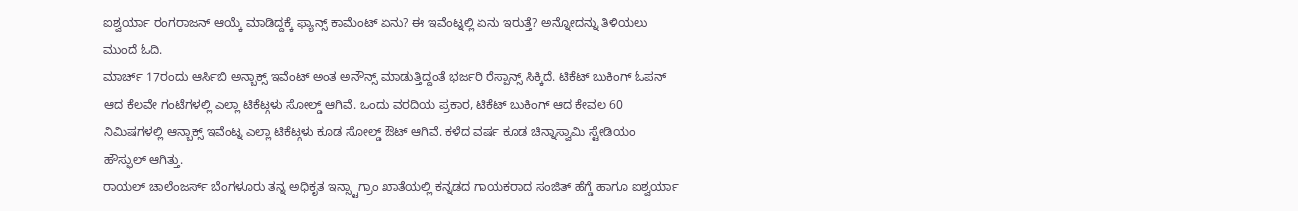ಐಶ್ವರ್ಯಾ ರಂಗರಾಜನ್ ಆಯ್ಕೆ ಮಾಡಿದ್ದಕ್ಕೆ ಫ್ಯಾನ್ಸ್ ಕಾಮೆಂಟ್ ಏನು? ಈ ಇವೆಂಟ್ನಲ್ಲಿ ಏನು ಇರುತ್ತೆ? ಅನ್ನೋದನ್ನು ತಿಳಿಯಲು ಮುಂದೆ ಓದಿ.
ಮಾರ್ಚ್ 17ರಂದು ಆರ್ಸಿಬಿ ಅನ್ಬಾಕ್ಸ್ ಇವೆಂಟ್ ಅಂತ ಅನೌನ್ಸ್ ಮಾಡುತ್ತಿದ್ದಂತೆ ಭರ್ಜರಿ ರೆಸ್ಪಾನ್ಸ್ ಸಿಕ್ಕಿದೆ. ಟಿಕೆಟ್ ಬುಕಿಂಗ್ ಓಪನ್ ಆದ ಕೆಲವೇ ಗಂಟೆಗಳಲ್ಲಿ ಎಲ್ಲಾ ಟಿಕೆಟ್ಗಳು ಸೋಲ್ಡ್ ಆಗಿವೆ. ಒಂದು ವರದಿಯ ಪ್ರಕಾರ, ಟಿಕೆಟ್ ಬುಕಿಂಗ್ ಆದ ಕೇವಲ 60 ನಿಮಿಷಗಳಲ್ಲಿ ಆನ್ಬಾಕ್ಸ್ ಇವೆಂಟ್ನ ಎಲ್ಲಾ ಟಿಕೆಟ್ಗಳು ಕೂಡ ಸೋಲ್ಡ್ ಔಟ್ ಆಗಿವೆ. ಕಳೆದ ವರ್ಷ ಕೂಡ ಚಿನ್ನಾಸ್ವಾಮಿ ಸ್ಟೇಡಿಯಂ ಹೌಸ್ಫುಲ್ ಆಗಿತ್ತು.
ರಾಯಲ್ ಚಾಲೆಂಜರ್ಸ್ ಬೆಂಗಳೂರು ತನ್ನ ಅಧಿಕೃತ ಇನ್ಸ್ಟಾಗ್ರಾಂ ಖಾತೆಯಲ್ಲಿ ಕನ್ನಡದ ಗಾಯಕರಾದ ಸಂಜಿತ್ ಹೆಗ್ಡೆ ಹಾಗೂ ಐಶ್ವರ್ಯಾ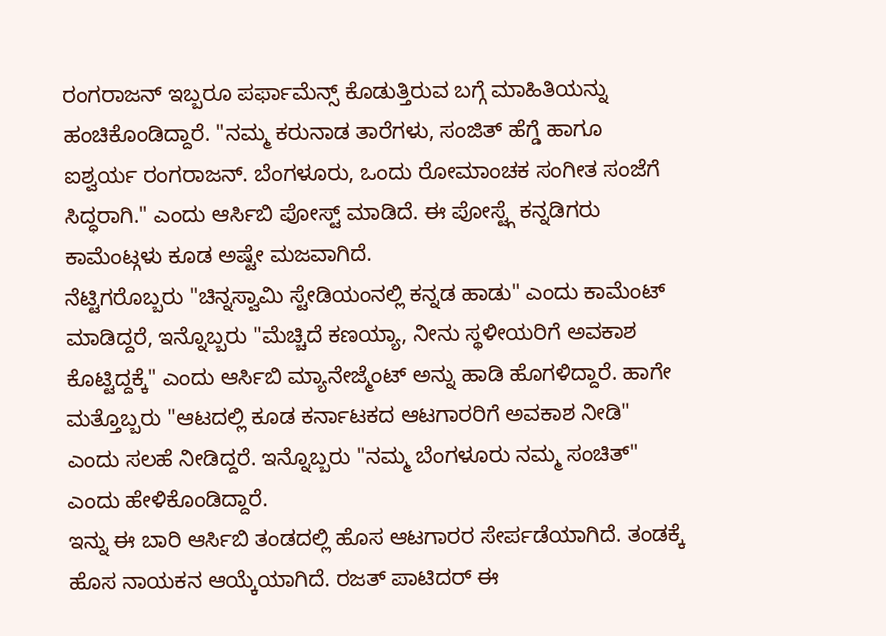ರಂಗರಾಜನ್ ಇಬ್ಬರೂ ಪರ್ಫಾಮೆನ್ಸ್ ಕೊಡುತ್ತಿರುವ ಬಗ್ಗೆ ಮಾಹಿತಿಯನ್ನು ಹಂಚಿಕೊಂಡಿದ್ದಾರೆ. "ನಮ್ಮ ಕರುನಾಡ ತಾರೆಗಳು, ಸಂಜಿತ್ ಹೆಗ್ಡೆ ಹಾಗೂ ಐಶ್ವರ್ಯ ರಂಗರಾಜನ್. ಬೆಂಗಳೂರು, ಒಂದು ರೋಮಾಂಚಕ ಸಂಗೀತ ಸಂಜೆಗೆ ಸಿದ್ಧರಾಗಿ." ಎಂದು ಆರ್ಸಿಬಿ ಪೋಸ್ಟ್ ಮಾಡಿದೆ. ಈ ಪೋಸ್ಟ್ಗೆ ಕನ್ನಡಿಗರು ಕಾಮೆಂಟ್ಗಳು ಕೂಡ ಅಷ್ಟೇ ಮಜವಾಗಿದೆ.
ನೆಟ್ಟಿಗರೊಬ್ಬರು "ಚಿನ್ನಸ್ವಾಮಿ ಸ್ಟೇಡಿಯಂನಲ್ಲಿ ಕನ್ನಡ ಹಾಡು" ಎಂದು ಕಾಮೆಂಟ್ ಮಾಡಿದ್ದರೆ, ಇನ್ನೊಬ್ಬರು "ಮೆಚ್ಚಿದೆ ಕಣಯ್ಯಾ, ನೀನು ಸ್ಥಳೀಯರಿಗೆ ಅವಕಾಶ ಕೊಟ್ಟಿದ್ದಕ್ಕೆ" ಎಂದು ಆರ್ಸಿಬಿ ಮ್ಯಾನೇಜ್ಮೆಂಟ್ ಅನ್ನು ಹಾಡಿ ಹೊಗಳಿದ್ದಾರೆ. ಹಾಗೇ ಮತ್ತೊಬ್ಬರು "ಆಟದಲ್ಲಿ ಕೂಡ ಕರ್ನಾಟಕದ ಆಟಗಾರರಿಗೆ ಅವಕಾಶ ನೀಡಿ" ಎಂದು ಸಲಹೆ ನೀಡಿದ್ದರೆ. ಇನ್ನೊಬ್ಬರು "ನಮ್ಮ ಬೆಂಗಳೂರು ನಮ್ಮ ಸಂಚಿತ್" ಎಂದು ಹೇಳಿಕೊಂಡಿದ್ದಾರೆ.
ಇನ್ನು ಈ ಬಾರಿ ಆರ್ಸಿಬಿ ತಂಡದಲ್ಲಿ ಹೊಸ ಆಟಗಾರರ ಸೇರ್ಪಡೆಯಾಗಿದೆ. ತಂಡಕ್ಕೆ ಹೊಸ ನಾಯಕನ ಆಯ್ಕೆಯಾಗಿದೆ. ರಜತ್ ಪಾಟಿದರ್ ಈ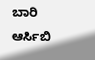ಬಾರಿ ಆರ್ಸಿಬಿ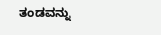ತಂಡವನ್ನು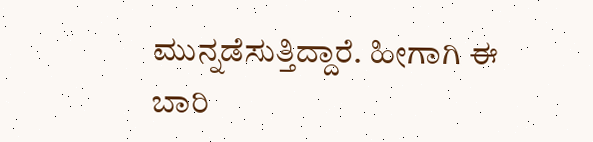ಮುನ್ನಡೆಸುತ್ತಿದ್ದಾರೆ. ಹೀಗಾಗಿ ಈ ಬಾರಿ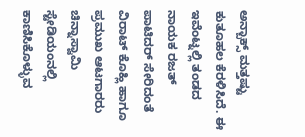ಅನ್ಬಾಕ್ಸ್ ಮತ್ತಷ್ಟು ಕುತೂಹಲ ಕೆರಳಿಸಿದೆ. ಈ ಇವೆಂಟ್ನಲ್ಲಿ ತಂಡದ ನಾಯಕ ರಜತ್ ಪಾಟಿದರ್ ಸೇರಿದಂತೆ ವಿರಾಟ್ ಕೊಹ್ಲಿ ಹಾಗೂ ಪ್ರಮುಖ ಆಟಗಾರರು ಚಿನ್ನಾಸ್ವಾಮಿ ಸ್ಟೇಡಿಯಂನಲ್ಲಿ ಕಾಣಿಸಿಕೊಳ್ಳುವ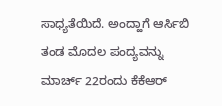ಸಾಧ್ಯತೆಯಿದೆ. ಅಂದ್ಹಾಗೆ ಆರ್ಸಿಬಿ ತಂಡ ಮೊದಲ ಪಂದ್ಯವನ್ನು ಮಾರ್ಚ್ 22ರಂದು ಕೆಕೆಆರ್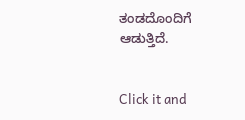ತಂಡದೊಂದಿಗೆ ಆಡುತ್ತಿದೆ.


Click it and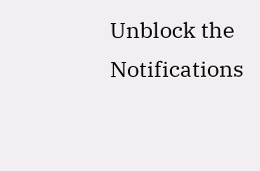Unblock the Notifications